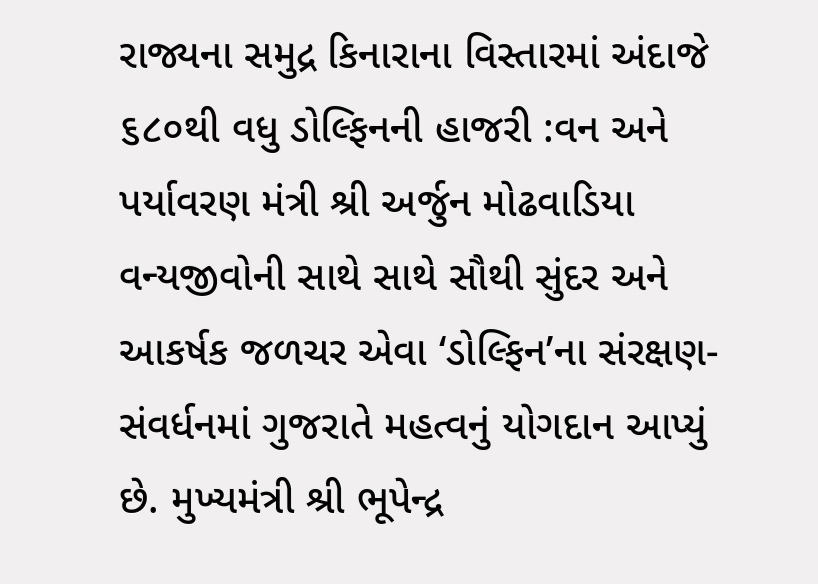રાજ્યના સમુદ્ર કિનારાના વિસ્તારમાં અંદાજે ૬૮૦થી વધુ ડોલ્ફિનની હાજરી :વન અને પર્યાવરણ મંત્રી શ્રી અર્જુન મોઢવાડિયા
વન્યજીવોની સાથે સાથે સૌથી સુંદર અને આકર્ષક જળચર એવા ‘ડોલ્ફિન’ના સંરક્ષણ-સંવર્ધનમાં ગુજરાતે મહત્વનું યોગદાન આપ્યું છે. મુખ્યમંત્રી શ્રી ભૂપેન્દ્ર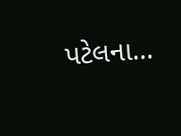પટેલના...